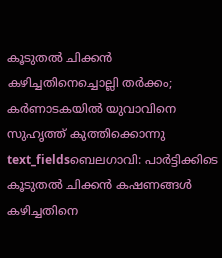കൂടുതൽ ചിക്കൻ കഴിച്ചതിനെച്ചൊല്ലി തർക്കം; കർണാടകയിൽ യുവാവിനെ സുഹൃത്ത് കുത്തിക്കൊന്നു
text_fieldsബെലഗാവി: പാർട്ടിക്കിടെ കൂടുതൽ ചിക്കൻ കഷണങ്ങൾ കഴിച്ചതിനെ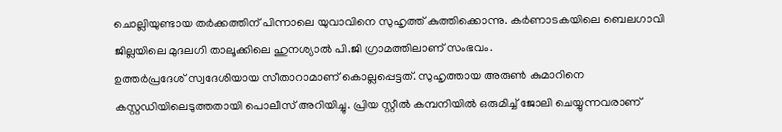ചൊല്ലിയുണ്ടായ തർക്കത്തിന് പിന്നാലെ യുവാവിനെ സുഹൃത്ത് കുത്തിക്കൊന്നു. കർണാടകയിലെ ബെലഗാവി ജില്ലയിലെ മുദലഗി താലൂക്കിലെ ഹുനശ്യാൽ പി.ജി ഗ്രാമത്തിലാണ് സംഭവം.
ഉത്തർപ്രദേശ് സ്വദേശിയായ സീതാറാമാണ് കൊല്ലപ്പെട്ടത്. സുഹൃത്തായ അരുൺ കുമാറിനെ കസ്റ്റഡിയിലെടുത്തതായി പൊലീസ് അറിയിച്ചു. പ്രിയ സ്റ്റീൽ കമ്പനിയിൽ ഒരുമിച്ച് ജോലി ചെയ്യുന്നവരാണ്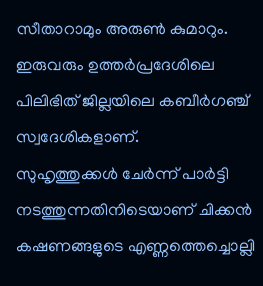സീതാറാമും അരുൺ കുമാറും. ഇരുവരും ഉത്തർപ്രദേശിലെ പിലിഭിത് ജില്ലയിലെ കബീർഗഞ്ച് സ്വദേശികളാണ്.
സുഹൃത്തുക്കൾ ചേർന്ന് പാർട്ടി നടത്തുന്നതിനിടെയാണ് ചിക്കൻ കഷണങ്ങളുടെ എണ്ണത്തെച്ചൊല്ലി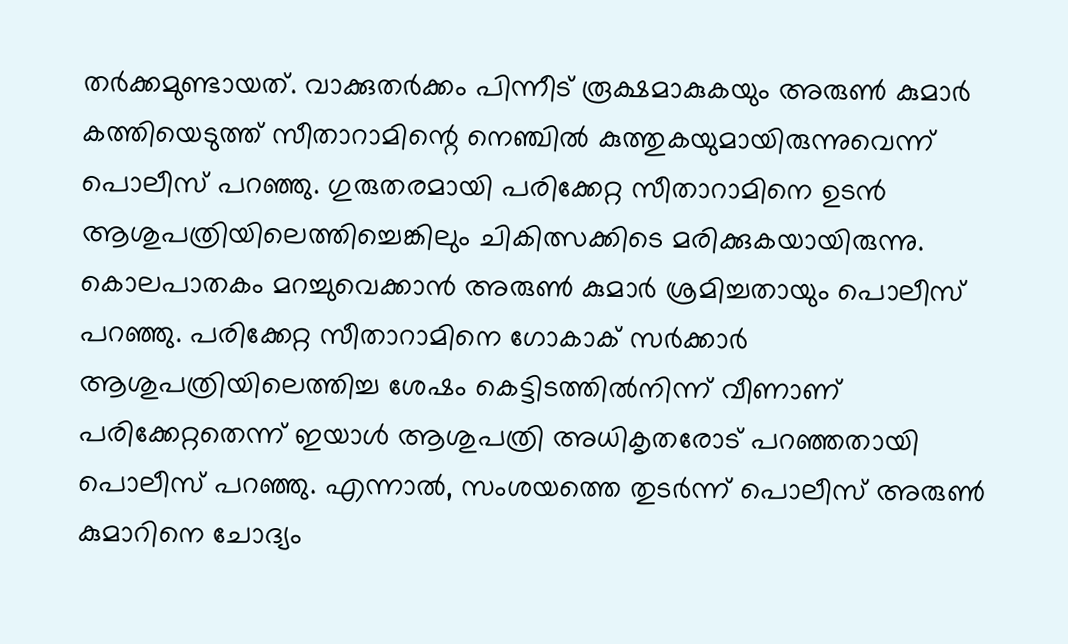തർക്കമുണ്ടായത്. വാക്കുതർക്കം പിന്നീട് രൂക്ഷമാകുകയും അരുൺ കുമാർ കത്തിയെടുത്ത് സീതാറാമിന്റെ നെഞ്ചിൽ കുത്തുകയുമായിരുന്നുവെന്ന് പൊലീസ് പറഞ്ഞു. ഗുരുതരമായി പരിക്കേറ്റ സീതാറാമിനെ ഉടൻ ആശുപത്രിയിലെത്തിച്ചെങ്കിലും ചികിത്സക്കിടെ മരിക്കുകയായിരുന്നു.
കൊലപാതകം മറച്ചുവെക്കാൻ അരുൺ കുമാർ ശ്രമിച്ചതായും പൊലീസ് പറഞ്ഞു. പരിക്കേറ്റ സീതാറാമിനെ ഗോകാക് സർക്കാർ ആശുപത്രിയിലെത്തിച്ച ശേഷം കെട്ടിടത്തിൽനിന്ന് വീണാണ് പരിക്കേറ്റതെന്ന് ഇയാൾ ആശുപത്രി അധികൃതരോട് പറഞ്ഞതായി പൊലീസ് പറഞ്ഞു. എന്നാൽ, സംശയത്തെ തുടർന്ന് പൊലീസ് അരുൺ കുമാറിനെ ചോദ്യം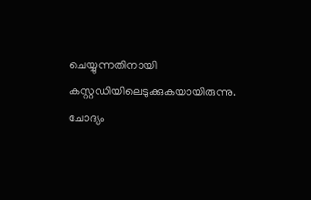ചെയ്യുന്നതിനായി കസ്റ്റഡിയിലെടുക്കുകയായിരുന്നു. ചോദ്യം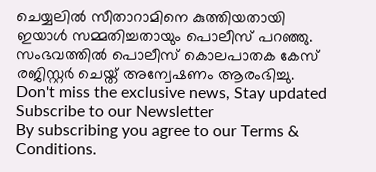ചെയ്യലിൽ സീതാറാമിനെ കുത്തിയതായി ഇയാൾ സമ്മതിച്ചതായും പൊലീസ് പറഞ്ഞു. സംഭവത്തിൽ പൊലീസ് കൊലപാതക കേസ് രജിസ്റ്റർ ചെയ്ത് അന്വേഷണം ആരംഭിച്ചു.
Don't miss the exclusive news, Stay updated
Subscribe to our Newsletter
By subscribing you agree to our Terms & Conditions.